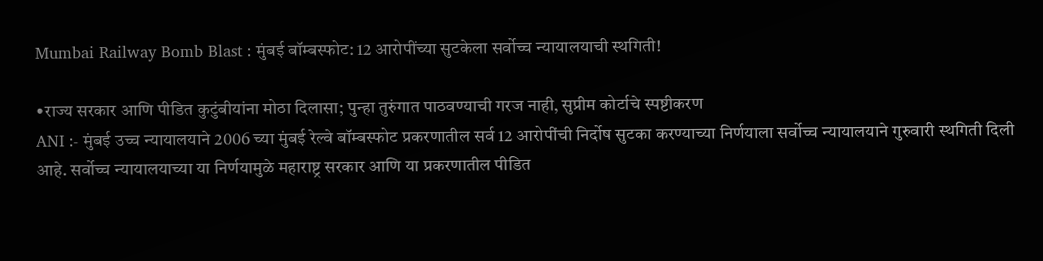Mumbai Railway Bomb Blast : मुंबई बॉम्बस्फोट: 12 आरोपींच्या सुटकेला सर्वोच्च न्यायालयाची स्थगिती!

•राज्य सरकार आणि पीडित कुटुंबीयांना मोठा दिलासा; पुन्हा तुरुंगात पाठवण्याची गरज नाही, सुप्रीम कोर्टाचे स्पष्टीकरण
ANI :- मुंबई उच्च न्यायालयाने 2006 च्या मुंबई रेल्वे बॉम्बस्फोट प्रकरणातील सर्व 12 आरोपींची निर्दोष सुटका करण्याच्या निर्णयाला सर्वोच्च न्यायालयाने गुरुवारी स्थगिती दिली आहे. सर्वोच्च न्यायालयाच्या या निर्णयामुळे महाराष्ट्र सरकार आणि या प्रकरणातील पीडित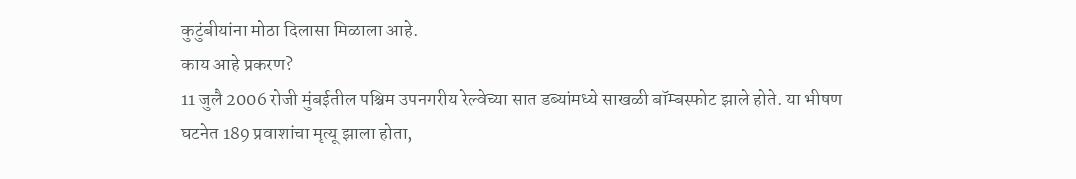कुटुंबीयांना मोठा दिलासा मिळाला आहे.
काय आहे प्रकरण?
11 जुलै 2006 रोजी मुंबईतील पश्चिम उपनगरीय रेल्वेच्या सात डब्यांमध्ये साखळी बॉम्बस्फोट झाले होते. या भीषण घटनेत 189 प्रवाशांचा मृत्यू झाला होता,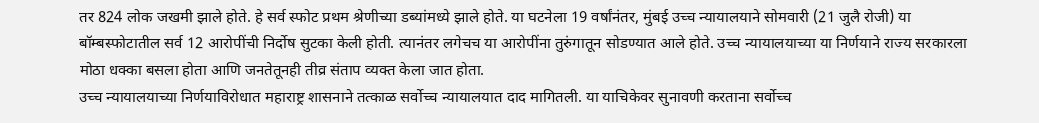तर 824 लोक जखमी झाले होते. हे सर्व स्फोट प्रथम श्रेणीच्या डब्यांमध्ये झाले होते. या घटनेला 19 वर्षांनंतर, मुंबई उच्च न्यायालयाने सोमवारी (21 जुलै रोजी) या बॉम्बस्फोटातील सर्व 12 आरोपींची निर्दोष सुटका केली होती. त्यानंतर लगेचच या आरोपींना तुरुंगातून सोडण्यात आले होते. उच्च न्यायालयाच्या या निर्णयाने राज्य सरकारला मोठा धक्का बसला होता आणि जनतेतूनही तीव्र संताप व्यक्त केला जात होता.
उच्च न्यायालयाच्या निर्णयाविरोधात महाराष्ट्र शासनाने तत्काळ सर्वोच्च न्यायालयात दाद मागितली. या याचिकेवर सुनावणी करताना सर्वोच्च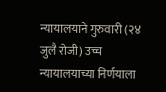न्यायालयाने गुरुवारी (२४ जुलै रोजी) उच्च न्यायालयाच्या निर्णयाला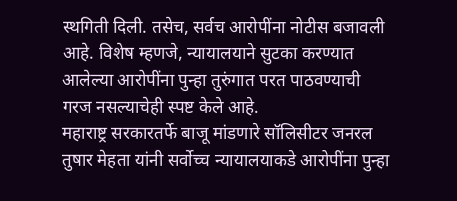स्थगिती दिली. तसेच, सर्वच आरोपींना नोटीस बजावली आहे. विशेष म्हणजे, न्यायालयाने सुटका करण्यात आलेल्या आरोपींना पुन्हा तुरुंगात परत पाठवण्याची गरज नसल्याचेही स्पष्ट केले आहे.
महाराष्ट्र सरकारतर्फे बाजू मांडणारे सॉलिसीटर जनरल तुषार मेहता यांनी सर्वोच्च न्यायालयाकडे आरोपींना पुन्हा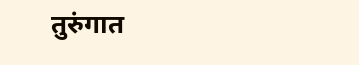तुरुंगात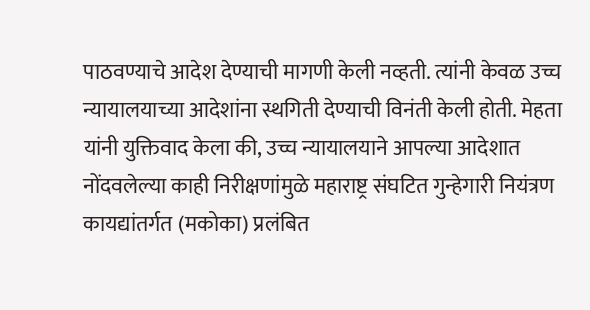पाठवण्याचे आदेश देण्याची मागणी केली नव्हती. त्यांनी केवळ उच्च न्यायालयाच्या आदेशांना स्थगिती देण्याची विनंती केली होती. मेहता यांनी युक्तिवाद केला की, उच्च न्यायालयाने आपल्या आदेशात नोंदवलेल्या काही निरीक्षणांमुळे महाराष्ट्र संघटित गुन्हेगारी नियंत्रण कायद्यांतर्गत (मकोका) प्रलंबित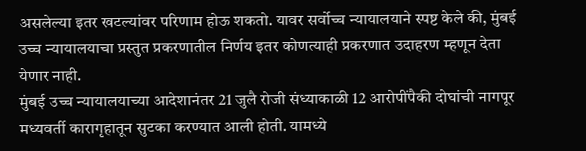असलेल्या इतर खटल्यांवर परिणाम होऊ शकतो. यावर सर्वोच्च न्यायालयाने स्पष्ट केले की, मुंबई उच्च न्यायालयाचा प्रस्तुत प्रकरणातील निर्णय इतर कोणत्याही प्रकरणात उदाहरण म्हणून देता येणार नाही.
मुंबई उच्च न्यायालयाच्या आदेशानंतर 21 जुलै रोजी संध्याकाळी 12 आरोपींपैकी दोघांची नागपूर मध्यवर्ती कारागृहातून सुटका करण्यात आली होती. यामध्ये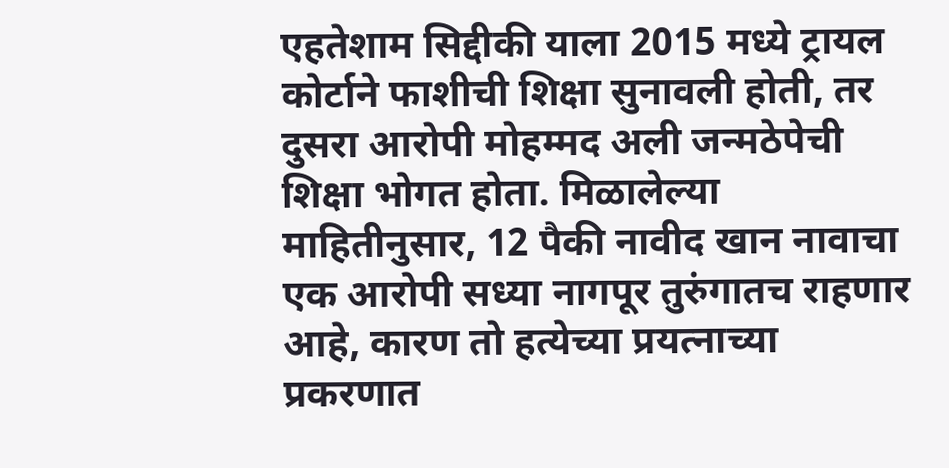एहतेशाम सिद्दीकी याला 2015 मध्ये ट्रायल कोर्टाने फाशीची शिक्षा सुनावली होती, तर दुसरा आरोपी मोहम्मद अली जन्मठेपेची शिक्षा भोगत होता. मिळालेल्या माहितीनुसार, 12 पैकी नावीद खान नावाचा एक आरोपी सध्या नागपूर तुरुंगातच राहणार आहे, कारण तो हत्येच्या प्रयत्नाच्या प्रकरणात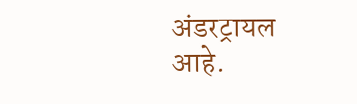अंडरट्रायल आहे.